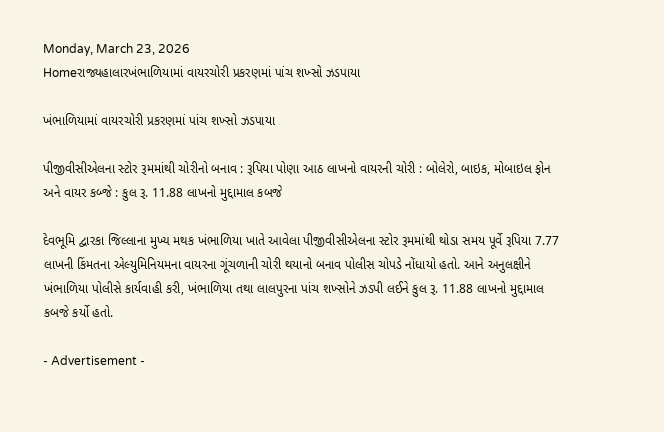Monday, March 23, 2026
Homeરાજ્યહાલારખંભાળિયામાં વાયરચોરી પ્રકરણમાં પાંચ શખ્સો ઝડપાયા

ખંભાળિયામાં વાયરચોરી પ્રકરણમાં પાંચ શખ્સો ઝડપાયા

પીજીવીસીએલના સ્ટોર રૂમમાંથી ચોરીનો બનાવ : રૂપિયા પોણા આઠ લાખનો વાયરની ચોરી : બોલેરો, બાઇક, મોબાઇલ ફોન અને વાયર કબ્જે : કુલ રૂ. 11.88 લાખનો મુદ્દામાલ કબજે

દેવભૂમિ દ્વારકા જિલ્લાના મુખ્ય મથક ખંભાળિયા ખાતે આવેલા પીજીવીસીએલના સ્ટોર રૂમમાંથી થોડા સમય પૂર્વે રૂપિયા 7.77 લાખની કિંમતના એલ્યુમિનિયમના વાયરના ગૂંચળાની ચોરી થયાનો બનાવ પોલીસ ચોપડે નોંધાયો હતો. આને અનુલક્ષીને ખંભાળિયા પોલીસે કાર્યવાહી કરી, ખંભાળિયા તથા લાલપુરના પાંચ શખ્સોને ઝડપી લઈને કુલ રૂ. 11.88 લાખનો મુદ્દામાલ કબજે કર્યો હતો.

- Advertisement -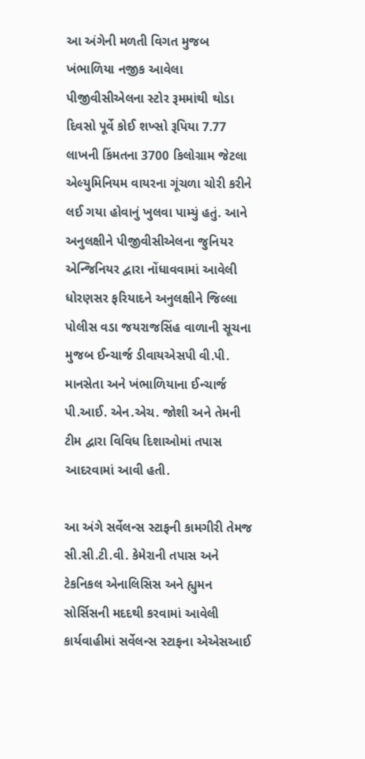આ અંગેની મળતી વિગત મુજબ ખંભાળિયા નજીક આવેલા પીજીવીસીએલના સ્ટોર રૂમમાંથી થોડા દિવસો પૂર્વે કોઈ શખ્સો રૂપિયા 7.77 લાખની કિંમતના 3700 કિલોગ્રામ જેટલા એલ્યુમિનિયમ વાયરના ગૂંચળા ચોરી કરીને લઈ ગયા હોવાનું ખુલવા પામ્યું હતું. આને અનુલક્ષીને પીજીવીસીએલના જુનિયર એન્જિનિયર દ્વારા નોંધાવવામાં આવેલી ધોરણસર ફરિયાદને અનુલક્ષીને જિલ્લા પોલીસ વડા જયરાજસિંહ વાળાની સૂચના મુજબ ઈન્ચાર્જ ડીવાયએસપી વી.પી. માનસેતા અને ખંભાળિયાના ઈન્ચાર્જ પી.આઈ. એન.એચ. જોશી અને તેમની ટીમ દ્વારા વિવિધ દિશાઓમાં તપાસ આદરવામાં આવી હતી.

આ અંગે સર્વેલન્સ સ્ટાફની કામગીરી તેમજ સી.સી.ટી.વી. કેમેરાની તપાસ અને ટેકનિકલ એનાલિસિસ અને હ્યુમન સોર્સિસની મદદથી કરવામાં આવેલી કાર્યવાહીમાં સર્વેલન્સ સ્ટાફના એએસઆઈ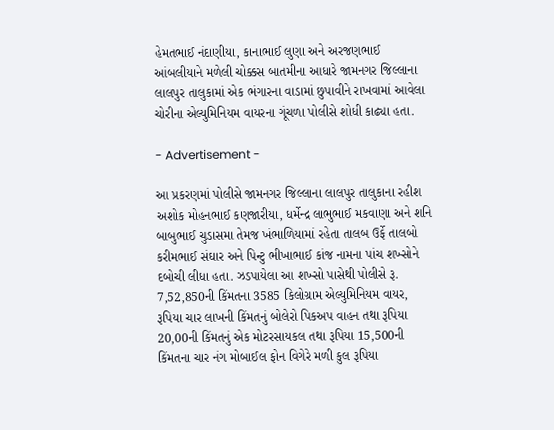હેમતભાઈ નંદાણીયા, કાનાભાઈ લુણા અને અરજણભાઈ આંબલીયાને મળેલી ચોક્કસ બાતમીના આધારે જામનગર જિલ્લાના લાલપુર તાલુકામાં એક ભંગારના વાડામાં છુપાવીને રાખવામાં આવેલા ચોરીના એલ્યુમિનિયમ વાયરના ગૂંચળા પોલીસે શોધી કાઢ્યા હતા.

- Advertisement -

આ પ્રકરણમાં પોલીસે જામનગર જિલ્લાના લાલપુર તાલુકાના રહીશ અશોક મોહનભાઈ કણજારીયા, ધર્મેન્દ્ર લાભુભાઈ મકવાણા અને શનિ બાબુભાઈ ચુડાસમા તેમજ ખંભાળિયામાં રહેતા તાલબ ઉર્ફે તાલબો કરીમભાઈ સંઘાર અને પિન્ટુ ભીખાભાઈ કાંજ નામના પાંચ શખ્સોને દબોચી લીધા હતા. ઝડપાયેલા આ શખ્સો પાસેથી પોલીસે રૂ. 7,52,850ની કિંમતના 3585 કિલોગ્રામ એલ્યુમિનિયમ વાયર, રૂપિયા ચાર લાખની કિંમતનું બોલેરો પિકઅપ વાહન તથા રૂપિયા 20,00ની કિંમતનું એક મોટરસાયકલ તથા રૂપિયા 15,500ની કિંમતના ચાર નંગ મોબાઈલ ફોન વિગેરે મળી કુલ રૂપિયા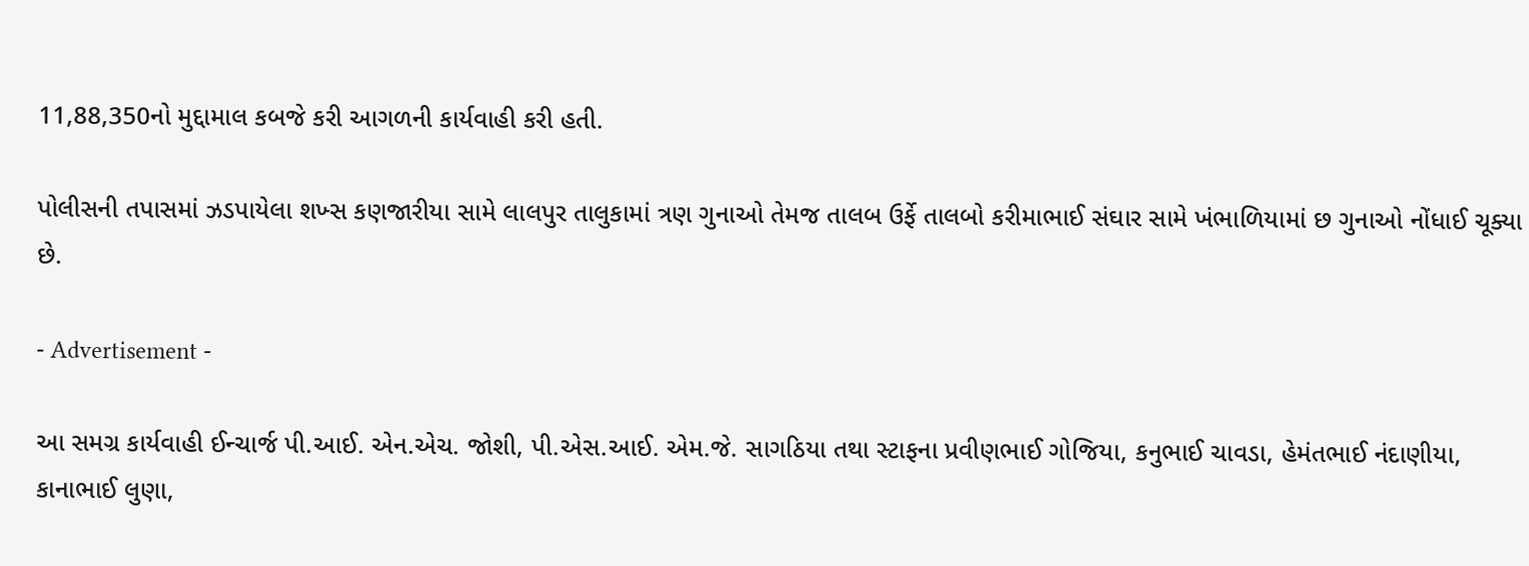11,88,350નો મુદ્દામાલ કબજે કરી આગળની કાર્યવાહી કરી હતી.

પોલીસની તપાસમાં ઝડપાયેલા શખ્સ કણજારીયા સામે લાલપુર તાલુકામાં ત્રણ ગુનાઓ તેમજ તાલબ ઉર્ફે તાલબો કરીમાભાઈ સંઘાર સામે ખંભાળિયામાં છ ગુનાઓ નોંધાઈ ચૂક્યા છે.

- Advertisement -

આ સમગ્ર કાર્યવાહી ઈન્ચાર્જ પી.આઈ. એન.એચ. જોશી, પી.એસ.આઈ. એમ.જે. સાગઠિયા તથા સ્ટાફના પ્રવીણભાઈ ગોજિયા, કનુભાઈ ચાવડા, હેમંતભાઈ નંદાણીયા, કાનાભાઈ લુણા,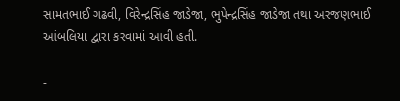સામતભાઈ ગઢવી, વિરેન્દ્રસિંહ જાડેજા, ભુપેન્દ્રસિંહ જાડેજા તથા અરજણભાઈ આંબલિયા દ્વારા કરવામાં આવી હતી.

-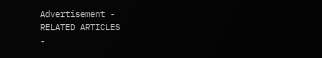Advertisement -
RELATED ARTICLES
-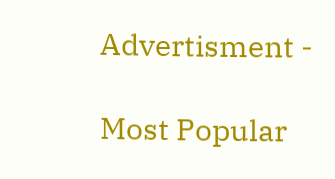Advertisment -

Most Popular